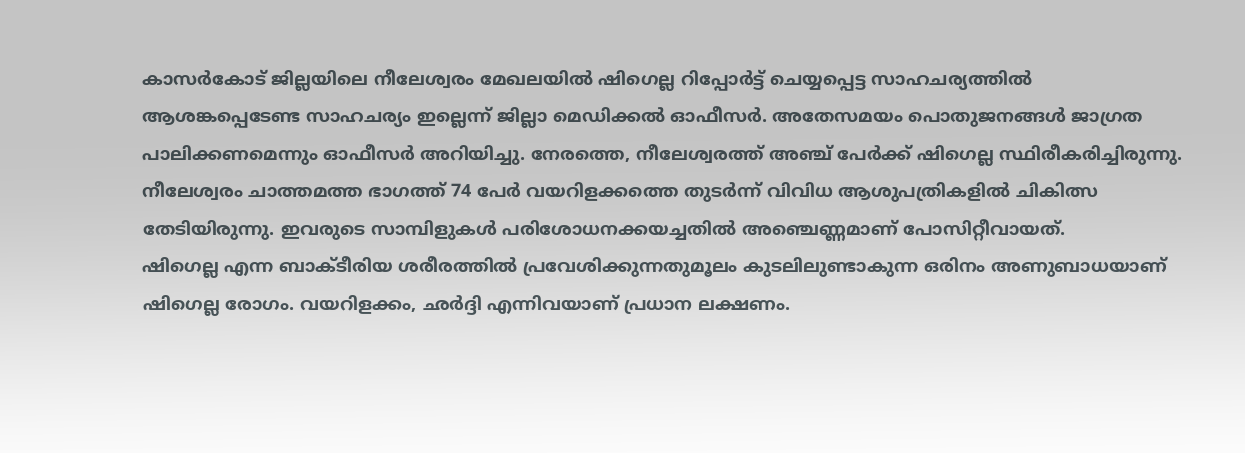കാസർകോട് ജില്ലയിലെ നീലേശ്വരം മേഖലയിൽ ഷിഗെല്ല റിപ്പോർട്ട് ചെയ്യപ്പെട്ട സാഹചര്യത്തിൽ ആശങ്കപ്പെടേണ്ട സാഹചര്യം ഇല്ലെന്ന് ജില്ലാ മെഡിക്കൽ ഓഫീസർ. അതേസമയം പൊതുജനങ്ങൾ ജാഗ്രത പാലിക്കണമെന്നും ഓഫീസർ അറിയിച്ചു. നേരത്തെ, നീലേശ്വരത്ത് അഞ്ച് പേർക്ക് ഷിഗെല്ല സ്ഥിരീകരിച്ചിരുന്നു. നീലേശ്വരം ചാത്തമത്ത ഭാഗത്ത് 74 പേർ വയറിളക്കത്തെ തുടർന്ന് വിവിധ ആശുപത്രികളിൽ ചികിത്സ തേടിയിരുന്നു. ഇവരുടെ സാമ്പിളുകൾ പരിശോധനക്കയച്ചതിൽ അഞ്ചെണ്ണമാണ് പോസിറ്റീവായത്.
ഷിഗെല്ല എന്ന ബാക്ടീരിയ ശരീരത്തിൽ പ്രവേശിക്കുന്നതുമൂലം കുടലിലുണ്ടാകുന്ന ഒരിനം അണുബാധയാണ് ഷിഗെല്ല രോഗം. വയറിളക്കം, ഛർദ്ദി എന്നിവയാണ് പ്രധാന ലക്ഷണം.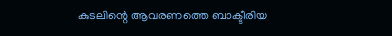കുടലിന്റെ ആവരണത്തെ ബാക്ടീരിയ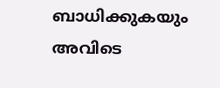ബാധിക്കുകയും അവിടെ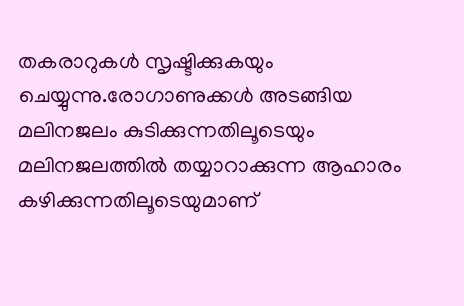തകരാറുകൾ സൃഷ്ടിക്കുകയും ചെയ്യുന്നു.രോഗാണുക്കൾ അടങ്ങിയ മലിനജലം കുടിക്കുന്നതിലൂടെയും മലിനജലത്തിൽ തയ്യാറാക്കുന്ന ആഹാരം കഴിക്കുന്നതിലൂടെയുമാണ്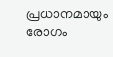പ്രധാനമായും രോഗം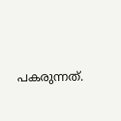പകരുന്നത്.